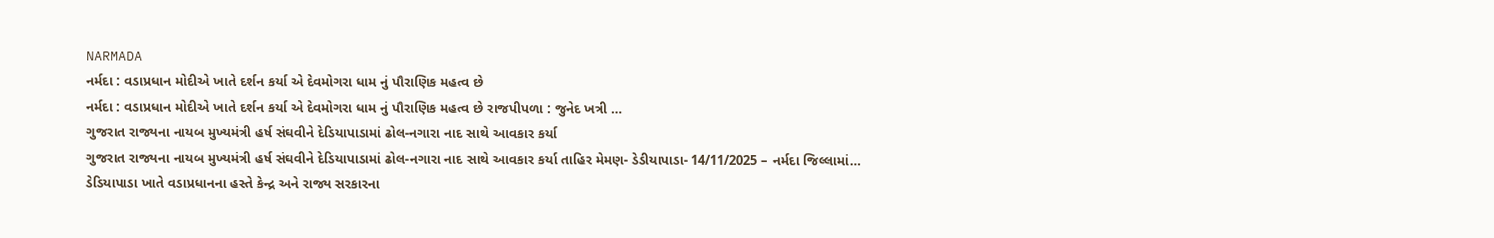NARMADA
નર્મદા : વડાપ્રધાન મોદીએ ખાતે દર્શન કર્યા એ દેવમોગરા ધામ નું પૌરાણિક મહત્વ છે
નર્મદા : વડાપ્રધાન મોદીએ ખાતે દર્શન કર્યા એ દેવમોગરા ધામ નું પૌરાણિક મહત્વ છે રાજપીપળા : જુનેદ ખત્રી …
ગુજરાત રાજ્યના નાયબ મુખ્યમંત્રી હર્ષ સંઘવીને દેડિયાપાડામાં ઢોલ-નગારા નાદ સાથે આવકાર કર્યા
ગુજરાત રાજ્યના નાયબ મુખ્યમંત્રી હર્ષ સંઘવીને દેડિયાપાડામાં ઢોલ-નગારા નાદ સાથે આવકાર કર્યા તાહિર મેમણ- ડેડીયાપાડા- 14/11/2025 – નર્મદા જિલ્લામાં…
ડેડિયાપાડા ખાતે વડાપ્રધાનના હસ્તે કેન્દ્ર અને રાજ્ય સરકારના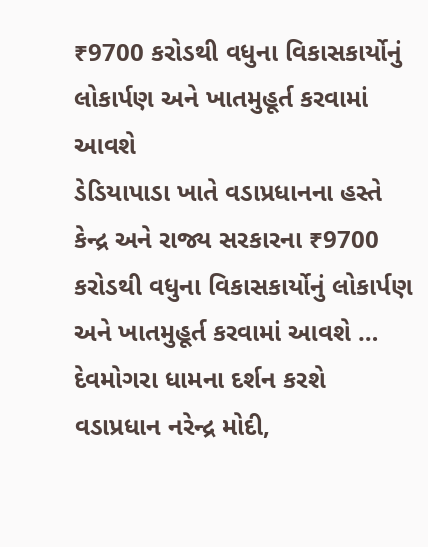₹9700 કરોડથી વધુના વિકાસકાર્યોનું લોકાર્પણ અને ખાતમુહૂર્ત કરવામાં આવશે
ડેડિયાપાડા ખાતે વડાપ્રધાનના હસ્તે કેન્દ્ર અને રાજ્ય સરકારના ₹9700 કરોડથી વધુના વિકાસકાર્યોનું લોકાર્પણ અને ખાતમુહૂર્ત કરવામાં આવશે …
દેવમોગરા ધામના દર્શન કરશે વડાપ્રધાન નરેન્દ્ર મોદી,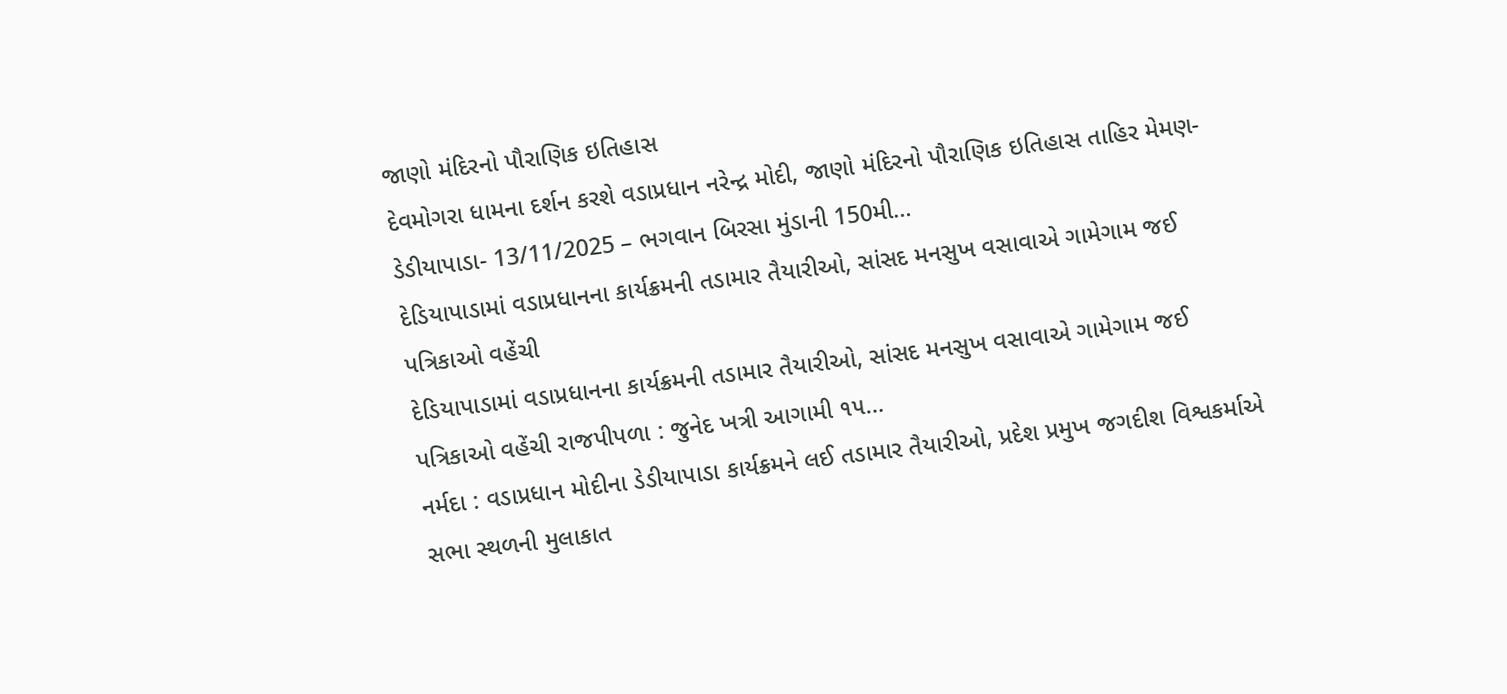જાણો મંદિરનો પૌરાણિક ઇતિહાસ
દેવમોગરા ધામના દર્શન કરશે વડાપ્રધાન નરેન્દ્ર મોદી, જાણો મંદિરનો પૌરાણિક ઇતિહાસ તાહિર મેમણ- ડેડીયાપાડા- 13/11/2025 – ભગવાન બિરસા મુંડાની 150મી…
દેડિયાપાડામાં વડાપ્રધાનના કાર્યક્રમની તડામાર તૈયારીઓ, સાંસદ મનસુખ વસાવાએ ગામેગામ જઈ પત્રિકાઓ વહેંચી
દેડિયાપાડામાં વડાપ્રધાનના કાર્યક્રમની તડામાર તૈયારીઓ, સાંસદ મનસુખ વસાવાએ ગામેગામ જઈ પત્રિકાઓ વહેંચી રાજપીપળા : જુનેદ ખત્રી આગામી ૧૫…
નર્મદા : વડાપ્રધાન મોદીના ડેડીયાપાડા કાર્યક્રમને લઈ તડામાર તૈયારીઓ, પ્રદેશ પ્રમુખ જગદીશ વિશ્વકર્માએ સભા સ્થળની મુલાકાત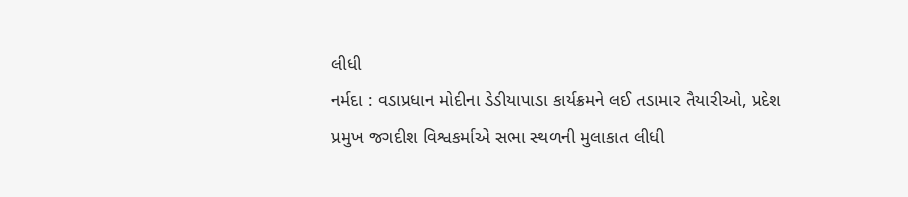લીધી
નર્મદા : વડાપ્રધાન મોદીના ડેડીયાપાડા કાર્યક્રમને લઈ તડામાર તૈયારીઓ, પ્રદેશ પ્રમુખ જગદીશ વિશ્વકર્માએ સભા સ્થળની મુલાકાત લીધી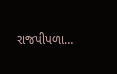રાજપીપળા…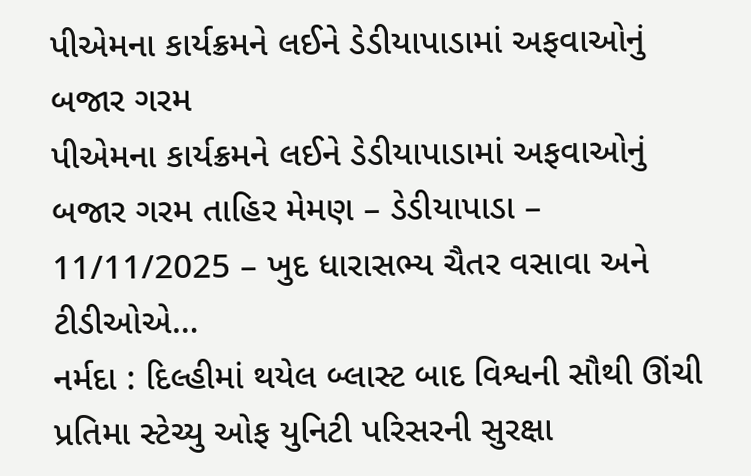પીએમના કાર્યક્રમને લઈને ડેડીયાપાડામાં અફવાઓનું બજાર ગરમ
પીએમના કાર્યક્રમને લઈને ડેડીયાપાડામાં અફવાઓનું બજાર ગરમ તાહિર મેમણ – ડેડીયાપાડા – 11/11/2025 – ખુદ ધારાસભ્ય ચૈતર વસાવા અને ટીડીઓએ…
નર્મદા : દિલ્હીમાં થયેલ બ્લાસ્ટ બાદ વિશ્વની સૌથી ઊંચી પ્રતિમા સ્ટેચ્યુ ઓફ યુનિટી પરિસરની સુરક્ષા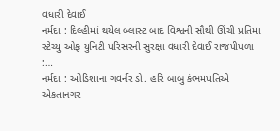વધારી દેવાઈ
નર્મદા : દિલ્હીમાં થયેલ બ્લાસ્ટ બાદ વિશ્વની સૌથી ઊંચી પ્રતિમા સ્ટેચ્યુ ઓફ યુનિટી પરિસરની સુરક્ષા વધારી દેવાઈ રાજપીપળા :…
નર્મદા : ઓડિશાના ગવર્નર ડો. હરિ બાબુ કંભમપતિએ એકતાનગર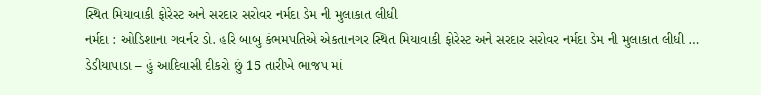સ્થિત મિયાવાકી ફોરેસ્ટ અને સરદાર સરોવર નર્મદા ડેમ ની મુલાકાત લીધી
નર્મદા : ઓડિશાના ગવર્નર ડો. હરિ બાબુ કંભમપતિએ એકતાનગર સ્થિત મિયાવાકી ફોરેસ્ટ અને સરદાર સરોવર નર્મદા ડેમ ની મુલાકાત લીધી …
ડેડીયાપાડા – હું આદિવાસી દીકરો છું 15 તારીખે ભાજપ માં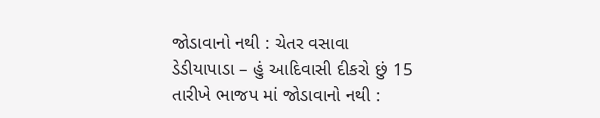જોડાવાનો નથી : ચેતર વસાવા
ડેડીયાપાડા – હું આદિવાસી દીકરો છું 15 તારીખે ભાજપ માં જોડાવાનો નથી :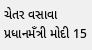ચેતર વસાવા પ્રધાનમઁત્રી મોદી 15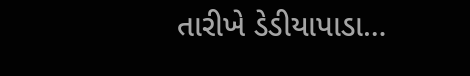તારીખે ડેડીયાપાડા…